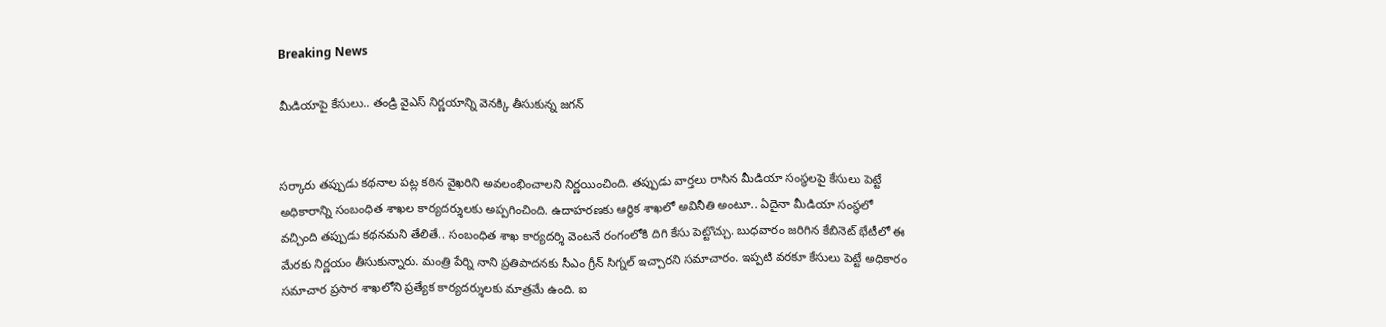Breaking News

మీడియాపై కేసులు.. తండ్రి వైఎస్ నిర్ణయాన్ని వెనక్కి తీసుకున్న జగన్


సర్కారు తప్పుడు కథనాల పట్ల కఠిన వైఖరిని అవలంభించాలని నిర్ణయించింది. తప్పుడు వార్తలు రాసిన మీడియా సంస్థలపై కేసులు పెట్టే అధికారాన్ని సంబంధిత శాఖల కార్యదర్శులకు అప్పగించింది. ఉదాహరణకు ఆర్థిక శాఖలో అవినీతి అంటూ.. ఏదైనా మీడియా సంస్థలో వచ్చింది తప్పుడు కథనమని తేలితే.. సంబంధిత శాఖ కార్యదర్శి వెంటనే రంగంలోకి దిగి కేసు పెట్టొచ్చు. బుధవారం జరిగిన కేబినెట్ భేటీలో ఈ మేరకు నిర్ణయం తీసుకున్నారు. మంత్రి పేర్ని నాని ప్రతిపాదనకు సీఎం గ్రీన్ సిగ్నల్ ఇచ్చారని సమాచారం. ఇప్పటి వరకూ కేసులు పెట్టే అధికారం సమాచార ప్రసార శాఖలోని ప్రత్యేక కార్యదర్శులకు మాత్రమే ఉంది. ఐ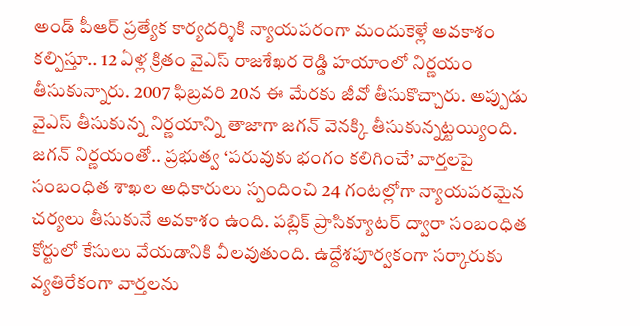అండ్ పీఆర్ ప్రత్యేక కార్యదర్శికి న్యాయపరంగా మందుకెళ్లే అవకాశం కల్పిస్తూ.. 12 ఏళ్ల క్రితం వైఎస్ రాజశేఖర రెడ్డి హయాంలో నిర్ణయం తీసుకున్నారు. 2007 ఫిబ్రవరి 20న ఈ మేరకు జీవో తీసుకొచ్చారు. అప్పుడు వైఎస్ తీసుకున్న నిర్ణయాన్ని తాజాగా జగన్ వెనక్కి తీసుకున్నట్టయ్యింది. జగన్ నిర్ణయంతో.. ప్రభుత్వ ‘పరువుకు భంగం కలిగించే’ వార్తలపై సంబంధిత శాఖల అధికారులు స్పందించి 24 గంటల్లోగా న్యాయపరమైన చర్యలు తీసుకునే అవకాశం ఉంది. పబ్లిక్‌ ప్రాసిక్యూటర్‌ ద్వారా సంబంధిత కోర్టులో కేసులు వేయడానికి వీలవుతుంది. ఉద్దేశపూర్వకంగా సర్కారుకు వ్యతిరేకంగా వార్తలను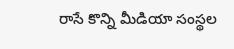రాసే కొన్ని మీడియా సంస్థల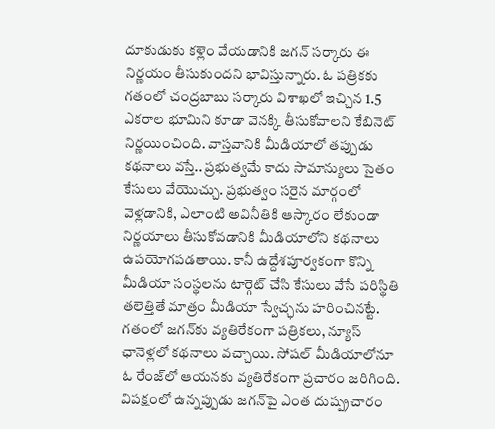దూకుడుకు కళ్లెం వేయడానికి జగన్ సర్కారు ఈ నిర్ణయం తీసుకుందని భావిస్తున్నారు. ఓ పత్రికకు గతంలో చంద్రబాబు సర్కారు విశాఖలో ఇచ్చిన 1.5 ఎకరాల భూమిని కూడా వెనక్కి తీసుకోవాలని కేబినెట్ నిర్ణయించింది. వాస్తవానికి మీడియాలో తప్పుడు కథనాలు వస్తే.. ప్రభుత్వమే కాదు సామాన్యులు సైతం కేసులు వేయొచ్చు. ప్రభుత్వం సరైన మార్గంలో వెళ్లడానికి, ఎలాంటి అవినీతికి ఆస్కారం లేకుండా నిర్ణయాలు తీసుకోవడానికి మీడియాలోని కథనాలు ఉపయోగపడతాయి. కానీ ఉద్దేశపూర్వకంగా కొన్ని మీడియా సంస్థలను టార్గెట్ చేసి కేసులు వేసే పరిస్థితి తలెత్తితే మాత్రం మీడియా స్వేచ్ఛను హరించినట్టే. గతంలో జగన్‌కు వ్యతిరేకంగా పత్రికలు, న్యూస్ ఛానెళ్లలో కథనాలు వచ్చాయి. సోషల్ మీడియాలోనూ ఓ రేంజ్‌లో ఆయనకు వ్యతిరేకంగా ప్రచారం జరిగింది. విపక్షంలో ఉన్నప్పుడు జగన్‌పై ఎంత దుష్ప్రచారం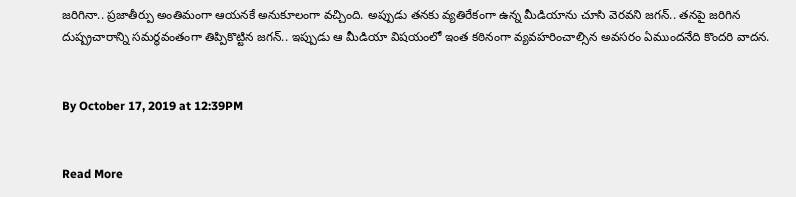జరిగినా.. ప్రజాతీర్పు అంతిమంగా ఆయనకే అనుకూలంగా వచ్చింది. అప్పుడు తనకు వ్యతిరేకంగా ఉన్న మీడియాను చూసి వెరవని జగన్.. తనపై జరిగిన దుష్ప్రచారాన్ని సమర్థవంతంగా తిప్పికొట్టిన జగన్.. ఇప్పుడు ఆ మీడియా విషయంలో ఇంత కఠినంగా వ్యవహరించాల్సిన అవసరం ఏముందనేది కొందరి వాదన.


By October 17, 2019 at 12:39PM


Read More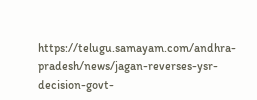https://telugu.samayam.com/andhra-pradesh/news/jagan-reverses-ysr-decision-govt-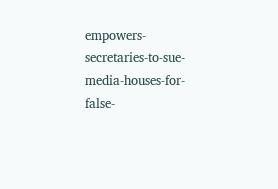empowers-secretaries-to-sue-media-houses-for-false-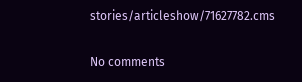stories/articleshow/71627782.cms

No comments